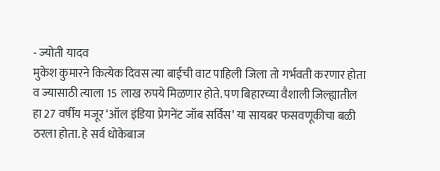- ज्योती यादव
मुकेश कुमारने कित्येक दिवस त्या बाईची वाट पाहिली जिला तो गर्भवती करणार होता व ज्यासाठी त्याला 15 लाख रुपये मिळणार होते. पण बिहारच्या वैशाली जिल्ह्यातील हा 27 वर्षीय मजूर ‘ऑल इंडिया प्रेगनेंट जॉब सर्विस’ या सायबर फसवणूकीचा बळी ठरला होता. हे सर्व धोकेबाज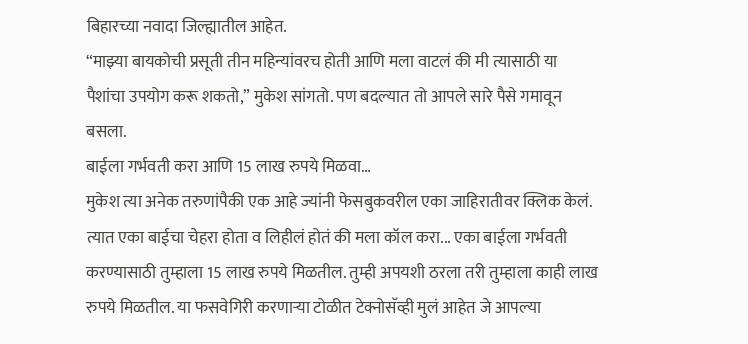बिहारच्या नवादा जिल्ह्यातील आहेत.
“माझ्या बायकोची प्रसूती तीन महिन्यांवरच होती आणि मला वाटलं की मी त्यासाठी या पैशांचा उपयोग करू शकतो,” मुकेश सांगतो. पण बदल्यात तो आपले सारे पैसे गमावून बसला.
बाईला गर्भवती करा आणि 15 लाख रुपये मिळवा…
मुकेश त्या अनेक तरुणांपैकी एक आहे ज्यांनी फेसबुकवरील एका जाहिरातीवर क्लिक केलं. त्यात एका बाईचा चेहरा होता व लिहीलं होतं की मला कॉल करा... एका बाईला गर्भवती करण्यासाठी तुम्हाला 15 लाख रुपये मिळतील. तुम्ही अपयशी ठरला तरी तुम्हाला काही लाख रुपये मिळतील. या फसवेगिरी करणाऱ्या टोळीत टेक्नोसॅव्ही मुलं आहेत जे आपल्या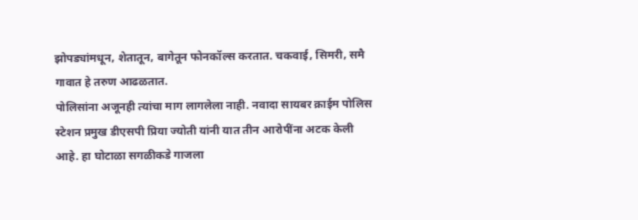झोपड्यांमधून, शेतातून, बागेतून फोनकॉल्स करतात. चकवाई, सिमरी, समै गावात हे तरुण आढळतात.
पोलिसांना अजूनही त्यांचा माग लागलेला नाही. नवादा सायबर क्राईम पोलिस स्टेशन प्रमुख डीएसपी प्रिया ज्योती यांनी यात तीन आरोपींना अटक केली आहे. हा घोटाळा सगळीकडे गाजला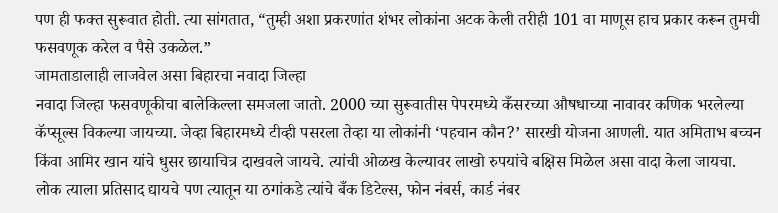पण ही फक्त सुरूवात होती. त्या सांगतात, “तुम्ही अशा प्रकरणांत शंभर लोकांना अटक केली तरीही 101 वा माणूस हाच प्रकार करून तुमची फसवणूक करेल व पैसे उकळेल.”
जामताडालाही लाजवेल असा बिहारचा नवादा जिल्हा
नवादा जिल्हा फसवणूकीचा बालेकिल्ला समजला जातो. 2000 च्या सुरूवातीस पेपरमध्ये कँसरच्या औषधाच्या नावावर कणिक भरलेल्या कॅप्सूल्स विकल्या जायच्या. जेव्हा बिहारमध्ये टीव्ही पसरला तेव्हा या लोकांनी ‘पहचान कौन?’ सारखी योजना आणली. यात अमिताभ बच्चन किंवा आमिर खान यांचे धुसर छायाचित्र दाखवले जायचे. त्यांची ओळख केल्यावर लाखो रुपयांचे बक्षिस मिळेल असा वादा केला जायचा.
लोक त्याला प्रतिसाद द्यायचे पण त्यातून या ठगांकडे त्यांचे बँक डिटेल्स, फोन नंबर्स, कार्ड नंबर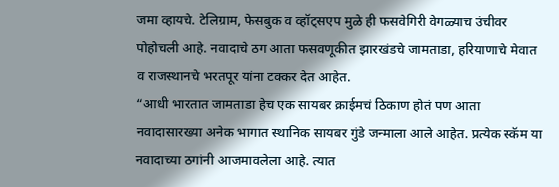जमा व्हायचे. टेलिग्राम, फेसबुक व व्हॉट्सएप मुळे ही फसवेगिरी वेगळ्याच उंचीवर पोहोचली आहे. नवादाचे ठग आता फसवणूकीत झारखंडचे जामताडा, हरियाणाचे मेवात व राजस्थानचे भरतपूर यांना टक्कर देत आहेत.
“आधी भारतात जामताडा हेच एक सायबर क्राईमचं ठिकाण होतं पण आता नवादासारख्या अनेक भागात स्थानिक सायबर गुंडे जन्माला आले आहेत. प्रत्येक स्कॅम या नवादाच्या ठगांनी आजमावलेला आहे. त्यात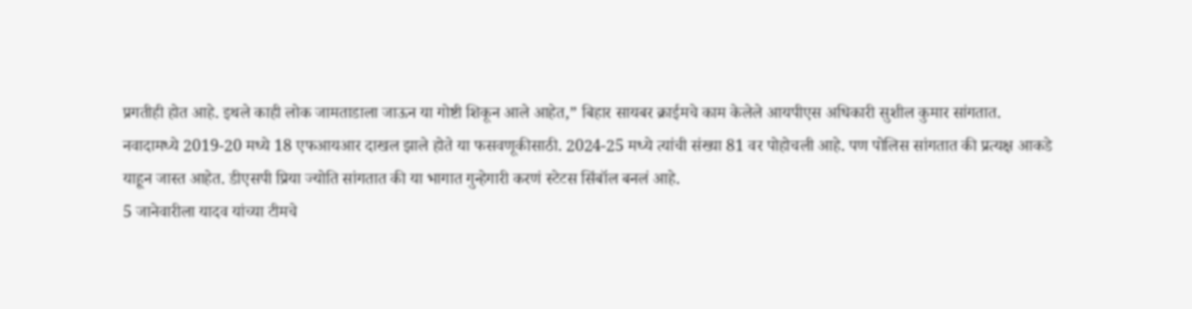प्रगतीही होत आहे. इथले काही लोक जामताडाला जाऊन या गोष्टी शिकून आले आहेत,” बिहार सायबर क्राईमचे काम केलेले आयपीएस अधिकारी सुशील कुमार सांगतात.
नवादामध्ये 2019-20 मध्ये 18 एफआयआर दाखल झाले होते या फसवणूकीसाठी. 2024-25 मध्ये त्यांची संख्या 81 वर पोहोचली आहे. पण पोलिस सांगतात की प्रत्यक्ष आकडे याहून जास्त आहेत. डीएसपी प्रिया ज्योति सांगतात की या भागात गुन्हेगारी करणं स्टेटस सिंबॉल बनलं आहे.
5 जानेवारीला यादव यांच्या टीमचे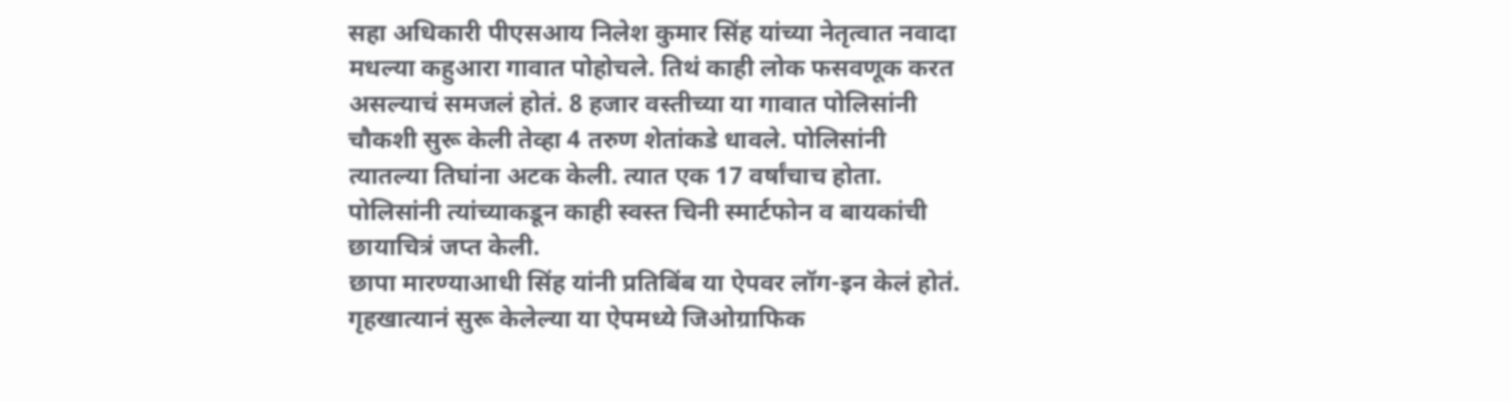सहा अधिकारी पीएसआय निलेश कुमार सिंह यांच्या नेतृत्वात नवादा मधल्या कहुआरा गावात पोहोचले. तिथं काही लोक फसवणूक करत असल्याचं समजलं होतं. 8 हजार वस्तीच्या या गावात पोलिसांनी चौकशी सुरू केली तेव्हा 4 तरुण शेतांकडे धावले. पोलिसांनी त्यातल्या तिघांना अटक केली. त्यात एक 17 वर्षांचाच होता. पोलिसांनी त्यांच्याकडून काही स्वस्त चिनी स्मार्टफोन व बायकांची छायाचित्रं जप्त केली.
छापा मारण्याआधी सिंह यांनी प्रतिबिंब या ऐपवर लॉग-इन केलं होतं. गृहखात्यानं सुरू केलेल्या या ऐपमध्ये जिओग्राफिक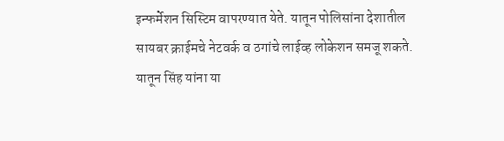इन्फर्मेशन सिस्टिम वापरण्यात येते. यातून पोलिसांना देशातील सायबर क्राईमचे नेटवर्क व ठगांचे लाईव्ह लोकेशन समजू शकते. यातून सिंह यांना या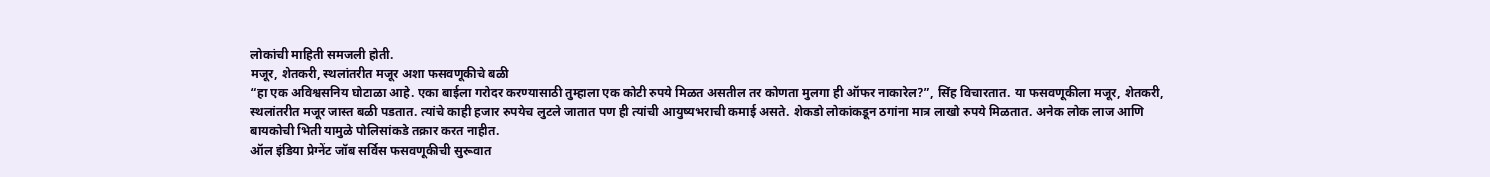लोकांची माहिती समजली होती.
मजूर, शेतकरी, स्थलांतरीत मजूर अशा फसवणूकीचे बळी
“हा एक अविश्वसनिय घोटाळा आहे. एका बाईला गरोदर करण्यासाठी तुम्हाला एक कोटी रुपये मिळत असतील तर कोणता मुलगा ही ऑफर नाकारेल?”, सिंह विचारतात. या फसवणूकीला मजूर, शेतकरी, स्थलांतरीत मजूर जास्त बळी पडतात. त्यांचे काही हजार रुपयेच लुटले जातात पण ही त्यांची आयुष्यभराची कमाई असते. शेकडो लोकांकडून ठगांना मात्र लाखो रुपये मिळतात. अनेक लोक लाज आणि बायकोची भिती यामुळे पोलिसांकडे तक्रार करत नाहीत.
ऑल इंडिया प्रेग्नेंट जॉब सर्विस फसवणूकीची सुरूवात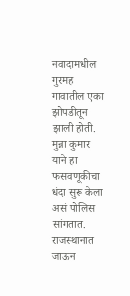नवादामधील गुरमह गावातील एका झोपडीतून झाली होती. मुन्ना कुमार याने हा फसवणूकीचा धंदा सुरू केला असं पोलिस सांगतात. राजस्थानात जाऊन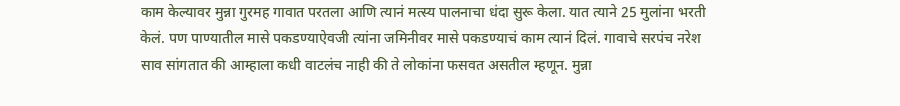काम केल्यावर मुन्ना गुरमह गावात परतला आणि त्यानं मत्स्य पालनाचा धंदा सुरू केला. यात त्याने 25 मुलांना भरती केलं. पण पाण्यातील मासे पकडण्याऐवजी त्यांना जमिनीवर मासे पकडण्याचं काम त्यानं दिलं. गावाचे सरपंच नरेश साव सांगतात की आम्हाला कधी वाटलंच नाही की ते लोकांना फसवत असतील म्हणून. मुन्ना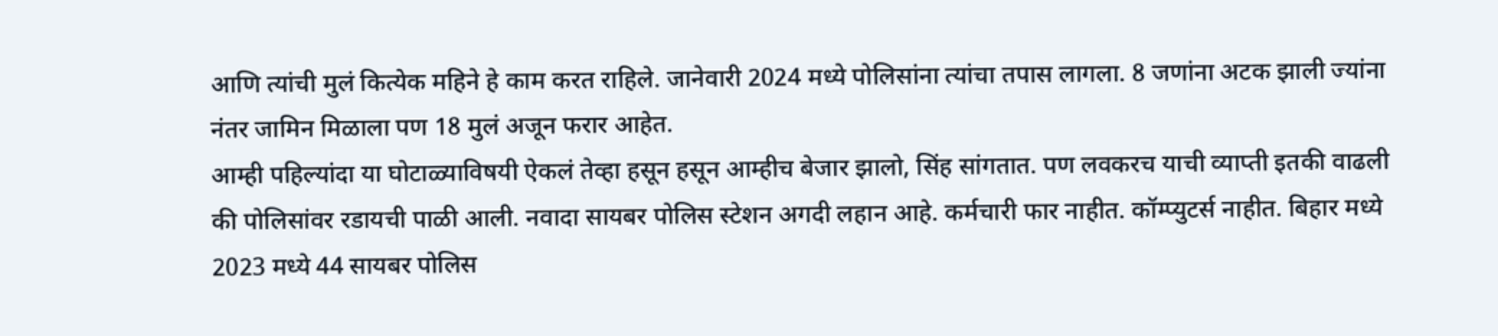आणि त्यांची मुलं कित्येक महिने हे काम करत राहिले. जानेवारी 2024 मध्ये पोलिसांना त्यांचा तपास लागला. 8 जणांना अटक झाली ज्यांना नंतर जामिन मिळाला पण 18 मुलं अजून फरार आहेत.
आम्ही पहिल्यांदा या घोटाळ्याविषयी ऐकलं तेव्हा हसून हसून आम्हीच बेजार झालो, सिंह सांगतात. पण लवकरच याची व्याप्ती इतकी वाढली की पोलिसांवर रडायची पाळी आली. नवादा सायबर पोलिस स्टेशन अगदी लहान आहे. कर्मचारी फार नाहीत. कॉम्प्युटर्स नाहीत. बिहार मध्ये 2023 मध्ये 44 सायबर पोलिस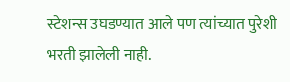स्टेशन्स उघडण्यात आले पण त्यांच्यात पुरेशी भरती झालेली नाही.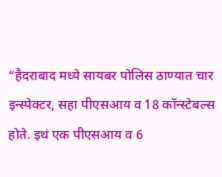“हैदराबाद मध्ये सायबर पोलिस ठाण्यात चार इन्स्पेक्टर, सहा पीएसआय व 18 कॉन्स्टेबल्स होते. इथं एक पीएसआय व 6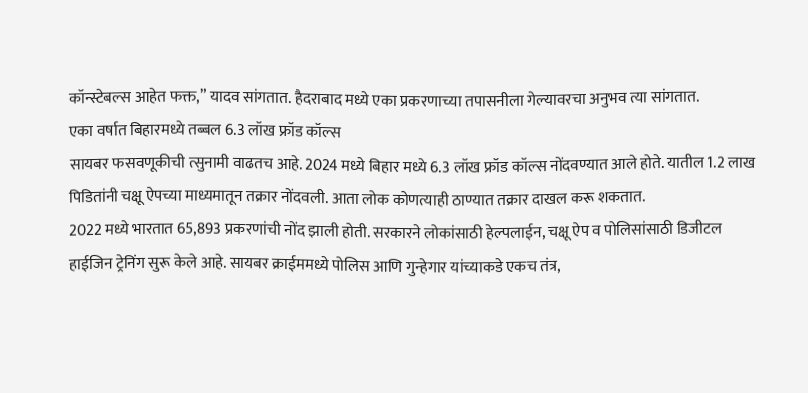कॉन्स्टेबल्स आहेत फक्त,” यादव सांगतात. हैदराबाद मध्ये एका प्रकरणाच्या तपासनीला गेल्यावरचा अनुभव त्या सांगतात.
एका वर्षात बिहारमध्ये तब्बल 6.3 लॉख फ्रॉड कॉल्स
सायबर फसवणूकीची त्सुनामी वाढतच आहे. 2024 मध्ये बिहार मध्ये 6.3 लॉख फ्रॉड कॉल्स नोंदवण्यात आले होते. यातील 1.2 लाख पिडितांनी चक्षू ऐपच्या माध्यमातून तक्रार नोंदवली. आता लोक कोणत्याही ठाण्यात तक्रार दाखल करू शकतात.
2022 मध्ये भारतात 65,893 प्रकरणांची नोंद झाली होती. सरकारने लोकांसाठी हेल्पलाईन, चक्षू ऐप व पोलिसांसाठी डिजीटल हाईजिन ट्रेनिंग सुरू केले आहे. सायबर क्राईममध्ये पोलिस आणि गुन्हेगार यांच्याकडे एकच तंत्र,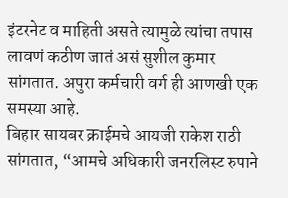इंटरनेट व माहिती असते त्यामुळे त्यांचा तपास लावणं कठीण जातं असं सुशील कुमार सांगतात. अपुरा कर्मचारी वर्ग ही आणखी एक समस्या आहे.
बिहार सायबर क्राईमचे आयजी राकेश राठी सांगतात, “आमचे अधिकारी जनरलिस्ट रुपाने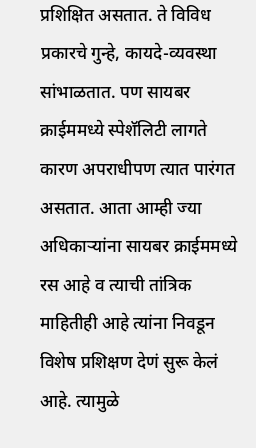प्रशिक्षित असतात. ते विविध प्रकारचे गुन्हे, कायदे-व्यवस्था सांभाळतात. पण सायबर क्राईममध्ये स्पेशॅलिटी लागते कारण अपराधीपण त्यात पारंगत असतात. आता आम्ही ज्या अधिकाऱ्यांना सायबर क्राईममध्ये रस आहे व त्याची तांत्रिक माहितीही आहे त्यांना निवडून विशेष प्रशिक्षण देणं सुरू केलं आहे. त्यामुळे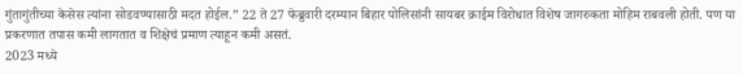गुंतागुंतीच्या केसेस त्यांना सोडवण्यासाठी मदत होईल.” 22 ते 27 फेब्रुवारी दरम्यान बिहार पोलिसांनी सायबर क्राईम विरोधात विशेष जागरुकता मोहिम राबवली होती. पण या प्रकरणात तपास कमी लागतात व शिक्षेचं प्रमाण त्याहून कमी असतं.
2023 मध्ये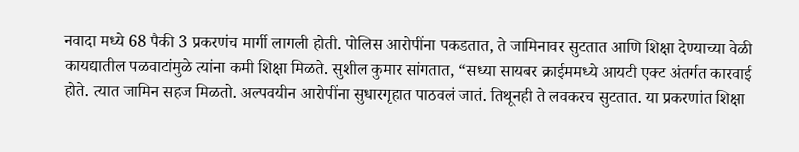नवादा मध्ये 68 पैकी 3 प्रकरणंच मार्गी लागली होती. पोलिस आरोपींना पकडतात, ते जामिनावर सुटतात आणि शिक्षा देण्याच्या वेळी कायद्यातील पळवाटांमुळे त्यांना कमी शिक्षा मिळते. सुशील कुमार सांगतात, “सध्या सायबर क्राईममध्ये आयटी एक्ट अंतर्गत कारवाई होते. त्यात जामिन सहज मिळतो. अल्पवयीन आरोपींना सुधारगृहात पाठवलं जातं. तिथूनही ते लवकरच सुटतात. या प्रकरणांत शिक्षा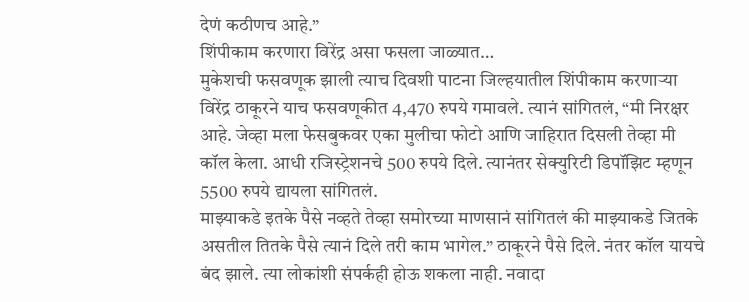देणं कठीणच आहे.”
शिंपीकाम करणारा विरेंद्र असा फसला जाळ्यात…
मुकेशची फसवणूक झाली त्याच दिवशी पाटना जिल्हयातील शिंपीकाम करणाऱ्या विरेंद्र ठाकूरने याच फसवणूकीत 4,470 रुपये गमावले. त्यानं सांगितलं, “मी निरक्षर आहे. जेव्हा मला फेसबुकवर एका मुलीचा फोटो आणि जाहिरात दिसली तेव्हा मी कॉल केला. आधी रजिस्ट्रेशनचे 500 रुपये दिले. त्यानंतर सेक्युरिटी डिपॉझिट म्हणून 5500 रुपये द्यायला सांगितलं.
माझ्याकडे इतके पैसे नव्हते तेव्हा समोरच्या माणसानं सांगितलं की माझ्याकडे जितके असतील तितके पैसे त्यानं दिले तरी काम भागेल.” ठाकूरने पैसे दिले. नंतर कॉल यायचे बंद झाले. त्या लोकांशी संपर्कही होऊ शकला नाही. नवादा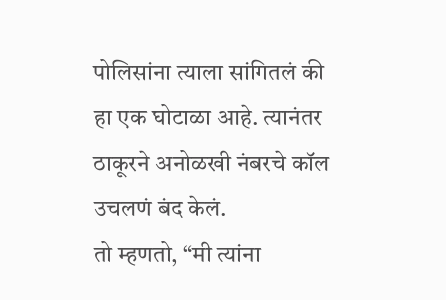पोलिसांना त्याला सांगितलं की हा एक घोटाळा आहे. त्यानंतर ठाकूरने अनोळखी नंबरचे कॉल उचलणं बंद केलं.
तो म्हणतो, “मी त्यांना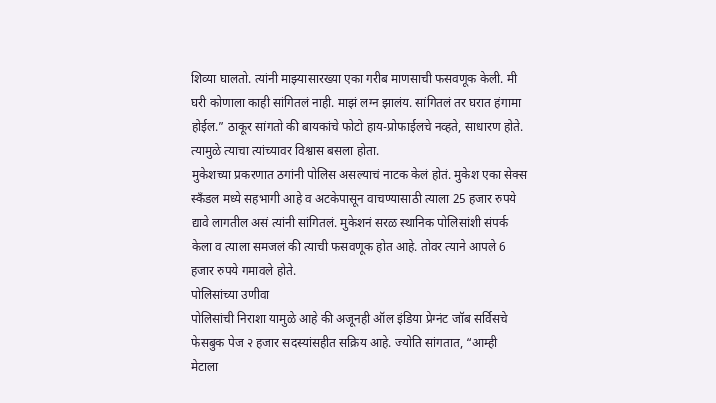शिव्या घालतो. त्यांनी माझ्यासारख्या एका गरीब माणसाची फसवणूक केली. मी घरी कोणाला काही सांगितलं नाही. माझं लग्न झालंय. सांगितलं तर घरात हंगामा होईल.” ठाकूर सांगतो की बायकांचे फोटो हाय-प्रोफाईलचे नव्हते, साधारण होते. त्यामुळे त्याचा त्यांच्यावर विश्वास बसला होता.
मुकेशच्या प्रकरणात ठगांनी पोलिस असल्याचं नाटक केलं होतं. मुकेश एका सेक्स स्कँडल मध्ये सहभागी आहे व अटकेपासून वाचण्यासाठी त्याला 25 हजार रुपये द्यावे लागतील असं त्यांनी सांगितलं. मुकेशनं सरळ स्थानिक पोलिसांशी संपर्क केला व त्याला समजलं की त्याची फसवणूक होत आहे. तोवर त्याने आपले 6 हजार रुपये गमावले होते.
पोलिसांच्या उणीवा
पोलिसांची निराशा यामुळे आहे की अजूनही ऑल इंडिया प्रेग्नंट जॉब सर्विसचे फेसबुक पेज २ हजार सदस्यांसहीत सक्रिय आहे. ज्योति सांगतात, “आम्ही मेटाला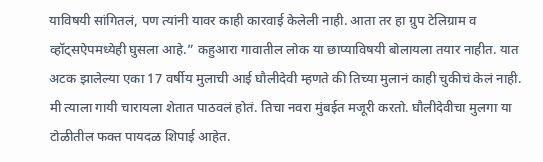याविषयी सांगितलं, पण त्यांनी यावर काही कारवाई केलेली नाही. आता तर हा ग्रुप टेलिग्राम व व्हॉट्सऐपमध्येही घुसला आहे.” कहुआरा गावातील लोक या छाप्याविषयी बोलायला तयार नाहीत. यात अटक झालेल्या एका 17 वर्षीय मुलाची आई घौलीदेवी म्हणते की तिच्या मुलानं काही चुकीचं केलं नाही.
मी त्याला गायी चारायला शेतात पाठवलं होतं. तिचा नवरा मुंबईत मजूरी करतो. घौलीदेवीचा मुलगा या टोळीतील फक्त पायदळ शिपाई आहेत.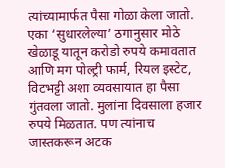त्यांच्यामार्फत पैसा गोळा केला जातो. एका ‘सुधारलेल्या’ ठगानुसार मोठे खेळाडू यातून करोडो रुपये कमावतात आणि मग पोल्ट्री फार्म, रियल इस्टेट, विटभट्टी अशा व्यवसायात हा पैसा गुंतवला जातो. मुलांना दिवसाला हजार रुपये मिळतात. पण त्यांनाच जास्तकरून अटक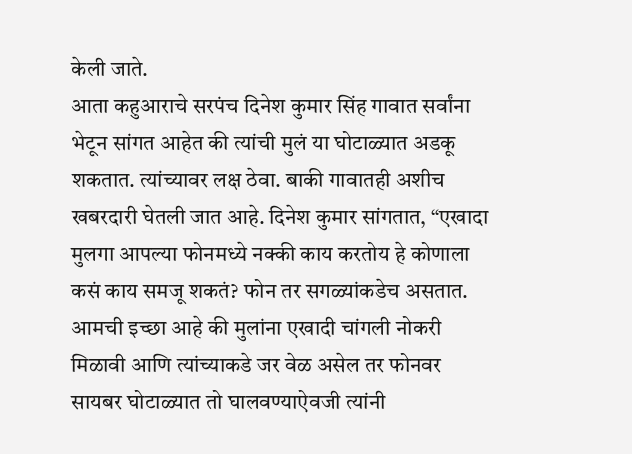केली जाते.
आता कहुआराचे सरपंच दिनेश कुमार सिंह गावात सर्वांना भेटून सांगत आहेत की त्यांची मुलं या घोटाळ्यात अडकू शकतात. त्यांच्यावर लक्ष ठेवा. बाकी गावातही अशीच खबरदारी घेतली जात आहे. दिनेश कुमार सांगतात, “एखादा मुलगा आपल्या फोनमध्ये नक्की काय करतोय हे कोणाला कसं काय समजू शकतं? फोन तर सगळ्यांकडेच असतात. आमची इच्छा आहे की मुलांना एखादी चांगली नोकरी मिळावी आणि त्यांच्याकडे जर वेळ असेल तर फोनवर सायबर घोटाळ्यात तो घालवण्याऐवजी त्यांनी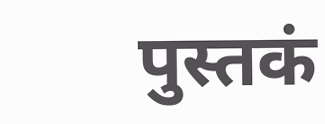पुस्तकं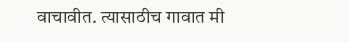वाचावीत. त्यासाठीच गावात मी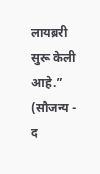लायब्ररी सुरू केली आहे.”
(सौजन्य - द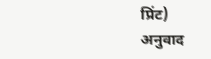प्रिंट)
अनुवाद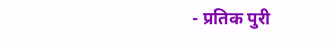- प्रतिक पुरी